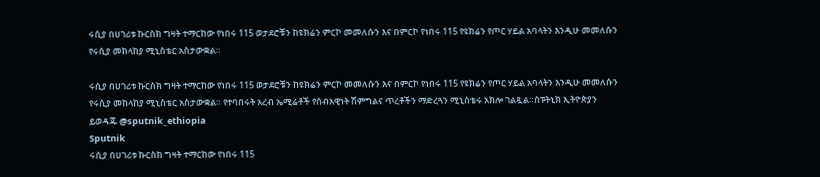ሩሲያ በሀገሪቱ ኩርስክ ግዛት ተማርከው የነበሩ 115 ወታደሮቹን ከዩክሬን ምርኮ መመለሱን እና በምርኮ የነበሩ 115 የዩክሬን የጦር ሃይል አባላትን እንዲሁ መመለሱን የሩሲያ መከላከያ ሚኒስቴር አስታውቋል።

ሩሲያ በሀገሪቱ ኩርስክ ግዛት ተማርከው የነበሩ 115 ወታደሮቹን ከዩክሬን ምርኮ መመለሱን እና በምርኮ የነበሩ 115 የዩክሬን የጦር ሃይል አባላትን እንዲሁ መመለሱን የሩሲያ መከላከያ ሚኒስቴር አስታውቋል። የተባበሩት አረብ ኤሚሬቶች የሰብአዊነት ሽምግልና ጥረቶችን ማድረጓን ሚኒስቴሩ አክሎ ገልጿል።ስፑትኒክ ኢትዮጵያን ይወዳጁ @sputnik_ethiopia
Sputnik
ሩሲያ በሀገሪቱ ኩርስክ ግዛት ተማርከው የነበሩ 115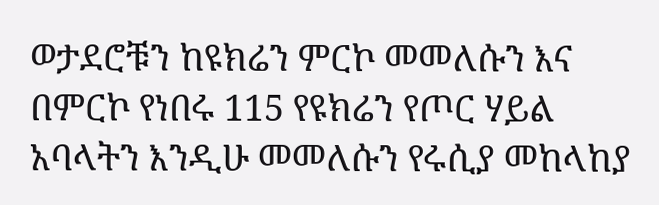ወታደሮቹን ከዩክሬን ምርኮ መመለሱን እና በምርኮ የነበሩ 115 የዩክሬን የጦር ሃይል አባላትን እንዲሁ መመለሱን የሩሲያ መከላከያ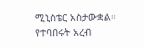ሚኒስቴር አስታውቋል። የተባበሩት አረብ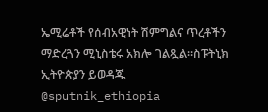ኤሚሬቶች የሰብአዊነት ሽምግልና ጥረቶችን ማድረጓን ሚኒስቴሩ አክሎ ገልጿል።ስፑትኒክ ኢትዮጵያን ይወዳጁ @sputnik_ethiopia